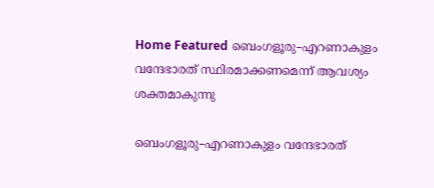Home Featured ബെംഗളൂരു–എറണാകുളം വന്ദേഭാരത്‌ സ്ഥിരമാക്കണമെന്ന് ആവശ്യം ശക്തമാകുന്നു

ബെംഗളൂരു–എറണാകുളം വന്ദേഭാരത്‌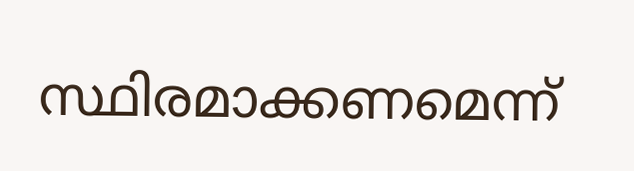സ്ഥിരമാക്കണമെന്ന്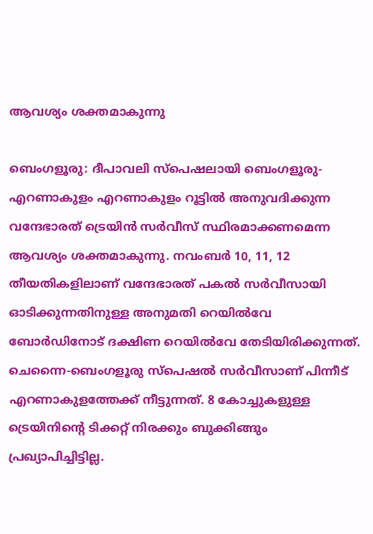ആവശ്യം ശക്തമാകുന്നു

ബെംഗളൂരു: ദീപാവലി സ്പെഷലായി ബെംഗളൂരു-എറണാകുളം എറണാകുളം റൂട്ടിൽ അനുവദിക്കുന്ന വന്ദേഭാരത് ട്രെയിൻ സർവീസ് സ്ഥിരമാക്കണമെന്ന ആവശ്യം ശക്തമാകുന്നു. നവംബർ 10, 11, 12 തീയതികളിലാണ് വന്ദേഭാരത് പകൽ സർവീസായി ഓടിക്കുന്നതിനുള്ള അനുമതി റെയിൽവേ ബോർഡിനോട് ദക്ഷിണ റെയിൽവേ തേടിയിരിക്കുന്നത്. ചെന്നൈ-ബെംഗളൂരു സ്പെഷൽ സർവീസാണ് പിന്നീട് എറണാകുളത്തേക്ക് നീട്ടുന്നത്. 8 കോച്ചുകളുള്ള ട്രെയിനിന്റെ ടിക്കറ്റ് നിരക്കും ബുക്കിങ്ങും പ്രഖ്യാപിച്ചിട്ടില്ല.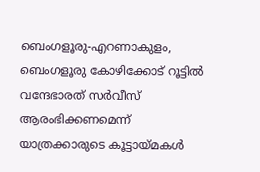ബെംഗളൂരു-എറണാകുളം, ബെംഗളൂരു കോഴിക്കോട് റൂട്ടിൽ വന്ദേഭാരത് സർവീസ് ആരംഭിക്കണമെന്ന് യാത്രക്കാരുടെ കൂട്ടായ്മകൾ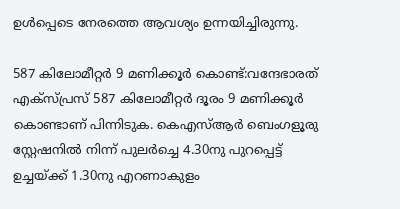ഉൾപ്പെടെ നേരത്തെ ആവശ്യം ഉന്നയിച്ചിരുന്നു.

587 കിലോമീറ്റർ 9 മണിക്കൂർ കൊണ്ട്:വന്ദേഭാരത് എക്സ്പ്രസ് 587 കിലോമീറ്റർ ദൂരം 9 മണിക്കൂർ കൊണ്ടാണ് പിന്നിടുക. കെഎസ്ആർ ബെംഗളൂരു സ്റ്റേഷനിൽ നിന്ന് പുലർച്ചെ 4.30നു പുറപ്പെട്ട് ഉച്ചയ്ക്ക് 1.30നു എറണാകുളം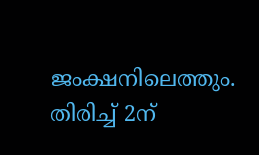ജംക്ഷനിലെത്തും. തിരിച്ച് 2ന്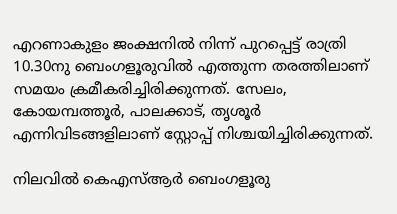എറണാകുളം ജംക്ഷനിൽ നിന്ന് പുറപ്പെട്ട് രാത്രി 10.30നു ബെംഗളൂരുവിൽ എത്തുന്ന തരത്തിലാണ് സമയം ക്രമീകരിച്ചിരിക്കുന്നത്. സേലം, കോയമ്പത്തൂർ, പാലക്കാട്, തൃശൂർ എന്നിവിടങ്ങളിലാണ് സ്റ്റോപ്പ് നിശ്ചയിച്ചിരിക്കുന്നത്.

നിലവിൽ കെഎസ്ആർ ബെംഗളൂരു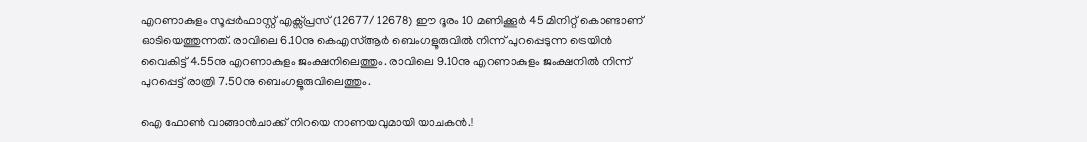എറണാകുളം സൂപ്പർഫാസ്റ്റ് എക്സ്പ്രസ് (12677/ 12678) ഈ ദൂരം 10 മണിക്കൂർ 45 മിനിറ്റ് കൊണ്ടാണ് ഓടിയെത്തുന്നത്. രാവിലെ 6.10നു കെഎസ്ആർ ബെംഗളൂരുവിൽ നിന്ന് പുറപ്പെടുന്ന ട്രെയിൻ വൈകിട്ട് 4.55നു എറണാകുളം ജംക്ഷനിലെത്തും. രാവിലെ 9.10നു എറണാകുളം ജംക്ഷനിൽ നിന്ന് പുറപ്പെട്ട് രാത്രി 7.50നു ബെംഗളൂരുവിലെത്തും.

ഐ ഫോണ്‍ വാങ്ങാൻചാക്ക് നിറയെ നാണയവുമായി യാചകൻ.!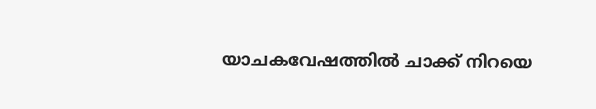യാചകവേഷത്തില്‍ ചാക്ക് നിറയെ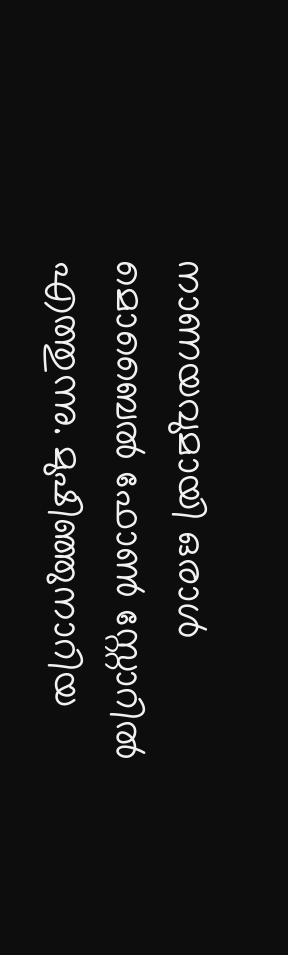നാണയവുമായി ഒരാള്‍ മൊബൈല്‍ ഫോണ്‍ സ്റ്റോറില്‍ എത്തുന്നു. മുഷിഞ്ഞുനാറിയ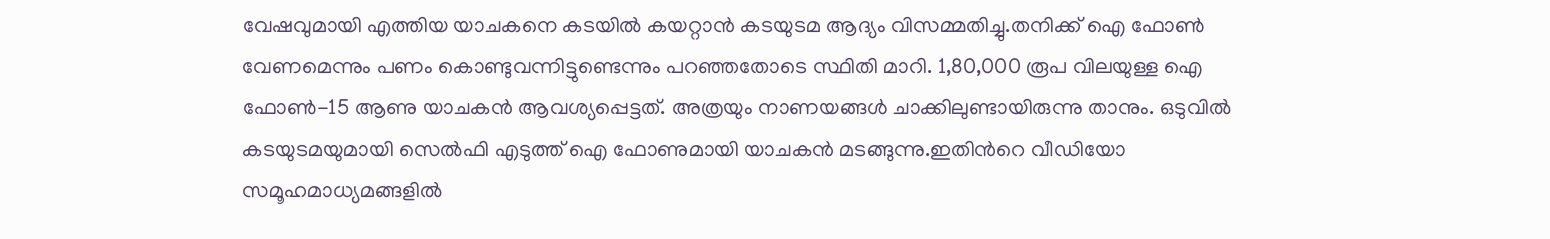വേഷവുമായി എത്തിയ യാചകനെ കടയില്‍ കയറ്റാൻ കടയുടമ ആദ്യം വിസമ്മതിച്ചു.തനിക്ക് ഐ ഫോണ്‍ വേണമെന്നും പണം കൊണ്ടുവന്നിട്ടുണ്ടെന്നും പറഞ്ഞതോടെ സ്ഥിതി മാറി. 1,80,000 രൂപ വിലയുള്ള ഐ ഫോണ്‍-15 ആണു യാചകൻ ആവശ്യപ്പെട്ടത്. അത്രയും നാണയങ്ങള്‍ ചാക്കിലുണ്ടായിരുന്നു താനും. ഒടുവില്‍ കടയുടമയുമായി സെല്‍ഫി എടുത്ത് ഐ ഫോണുമായി യാചകൻ മടങ്ങുന്നു.ഇതിന്‍റെ വീഡിയോ സമൂഹമാധ്യമങ്ങളില്‍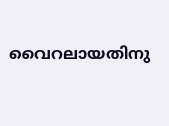വൈറലായതിനു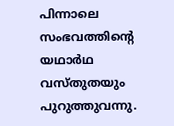പിന്നാലെ സംഭവത്തിന്‍റെ യഥാര്‍ഥ വസ്തുതയും പുറുത്തുവന്നു.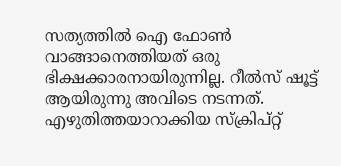സത്യത്തില്‍ ഐ ഫോണ്‍ വാങ്ങാനെത്തിയത് ഒരു ഭിക്ഷക്കാരനായിരുന്നില്ല. റീല്‍സ് ഷൂട്ട് ആയിരുന്നു അവിടെ നടന്നത്. എഴുതിത്തയാറാക്കിയ സ്ക്രിപ്റ്റ്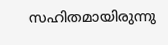സഹിതമായിരുന്നു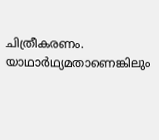ചിത്രീകരണം. യാഥാര്‍ഥ്യമതാണെങ്കിലും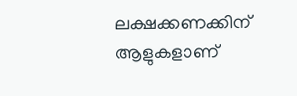ലക്ഷക്കണക്കിന് ആളുകളാണ്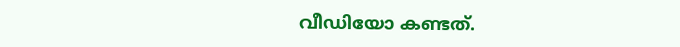വീഡിയോ കണ്ടത്.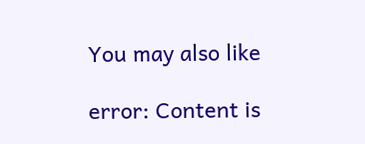You may also like

error: Content is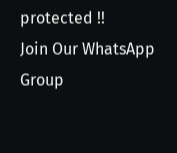protected !!
Join Our WhatsApp Group